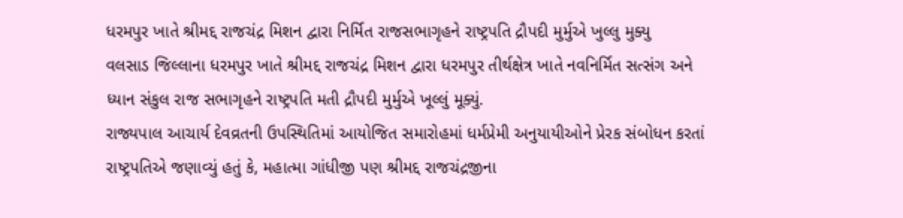ધરમપુર ખાતે શ્રીમદ્દ રાજચંદ્ર મિશન દ્વારા નિર્મિત રાજસભાગૃહને રાષ્ટ્રપતિ દ્રૌપદી મુર્મુએ ખુલ્લુ મુક્યુ
વલસાડ જિલ્લાના ધરમપુર ખાતે શ્રીમદ્દ રાજચંદ્ર મિશન દ્વારા ધરમપુર તીર્થક્ષેત્ર ખાતે નવનિર્મિત સત્સંગ અને ધ્યાન સંકુલ રાજ સભાગૃહને રાષ્ટ્રપતિ મતી દ્રૌપદી મુર્મુએ ખૂલ્લું મૂક્યું.
રાજ્યપાલ આચાર્ય દેવવ્રતની ઉપસ્થિતિમાં આયોજિત સમારોહમાં ધર્મપ્રેમી અનુયાયીઓને પ્રેરક સંબોધન કરતાં રાષ્ટ્રપતિએ જણાવ્યું હતું કે, મહાત્મા ગાંધીજી પણ શ્રીમદ્દ રાજચંદ્રજીના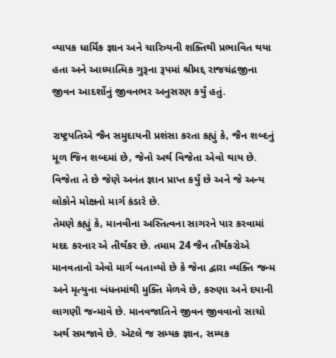વ્યાપક ધાર્મિક જ્ઞાન અને ચારિત્ર્યની શક્તિથી પ્રભાવિત થયા હતા અને આધ્યાત્મિક ગુરૂના રૂપમાં શ્રીમદ્દ રાજચંદ્રજીના જીવન આદર્શોનું જીવનભર અનુસરણ કર્યું હતું.

રાષ્ટ્રપતિએ જૈન સમુદાયની પ્રશંસા કરતા કહ્યું કે, જૈન શબ્દનું મૂળ જિન શબ્દમાં છે, જેનો અર્થ વિજેતા એવો થાય છે. વિજેતા તે છે જેણે અનંત જ્ઞાન પ્રાપ્ત કર્યું છે અને જે અન્ય લોકોને મોક્ષનો માર્ગ કંડારે છે.
તેમણે કહ્યું કે, માનવીના અસ્તિત્વના સાગરને પાર કરવામાં મદદ કરનાર એ તીર્થંકર છે. તમામ 24 જૈન તીર્થંકરોએ માનવતાનો એવો માર્ગ બતાવ્યો છે કે જેના દ્વારા વ્યક્તિ જન્મ અને મૃત્યુના બંધનમાંથી મુક્તિ મેળવે છે, કરુણા અને દયાની લાગણી જન્માવે છે. માનવજાતિને જીવન જીવવાનો સાચો અર્થ સમજાવે છે. એટલે જ સમ્યક જ્ઞાન, સમ્યક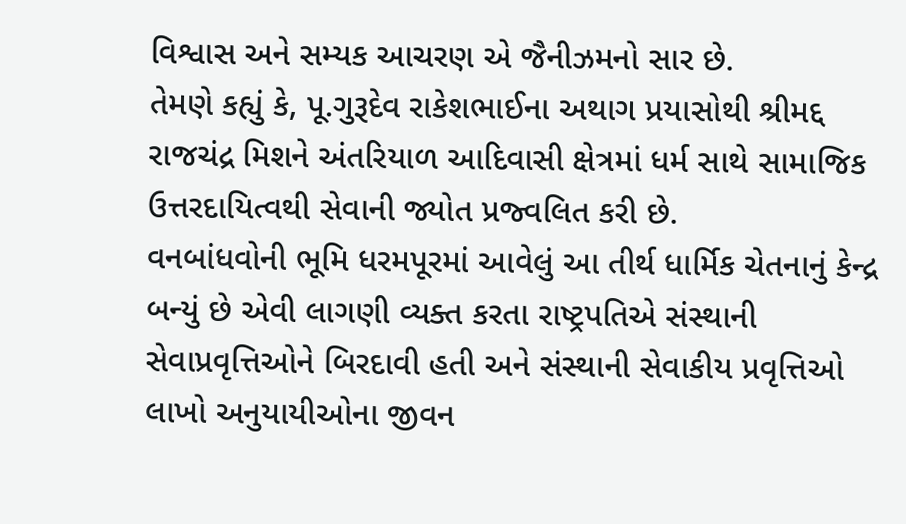વિશ્વાસ અને સમ્યક આચરણ એ જૈનીઝમનો સાર છે.
તેમણે કહ્યું કે, પૂ.ગુરૂદેવ રાકેશભાઈના અથાગ પ્રયાસોથી શ્રીમદ્દ રાજચંદ્ર મિશને અંતરિયાળ આદિવાસી ક્ષેત્રમાં ધર્મ સાથે સામાજિક ઉત્તરદાયિત્વથી સેવાની જ્યોત પ્રજ્વલિત કરી છે.
વનબાંધવોની ભૂમિ ધરમપૂરમાં આવેલું આ તીર્થ ધાર્મિક ચેતનાનું કેન્દ્ર બન્યું છે એવી લાગણી વ્યક્ત કરતા રાષ્ટ્રપતિએ સંસ્થાની સેવાપ્રવૃત્તિઓને બિરદાવી હતી અને સંસ્થાની સેવાકીય પ્રવૃત્તિઓ લાખો અનુયાયીઓના જીવન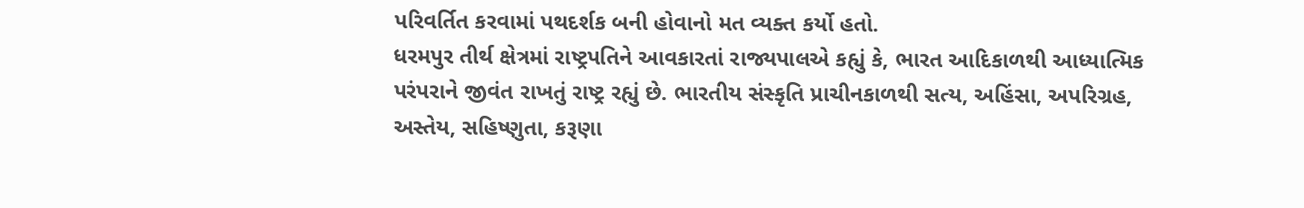પરિવર્તિત કરવામાં પથદર્શક બની હોવાનો મત વ્યક્ત કર્યો હતો.
ધરમપુર તીર્થ ક્ષેત્રમાં રાષ્ટ્રપતિને આવકારતાં રાજ્યપાલએ કહ્યું કે, ભારત આદિકાળથી આધ્યાત્મિક પરંપરાને જીવંત રાખતું રાષ્ટ્ર રહ્યું છે. ભારતીય સંસ્કૃતિ પ્રાચીનકાળથી સત્ય, અહિંસા, અપરિગ્રહ, અસ્તેય, સહિષ્ણુતા, કરૂણા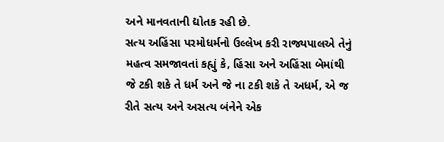અને માનવતાની દ્યોતક રહી છે.
સત્ય અહિંસા પરમોધર્મનો ઉલ્લેખ કરી રાજ્યપાલએ તેનું મહત્વ સમજાવતાં કહ્યું કે, હિંસા અને અહિંસા બેમાંથી જે ટકી શકે તે ધર્મ અને જે ના ટકી શકે તે અધર્મ, એ જ રીતે સત્ય અને અસત્ય બંનેને એક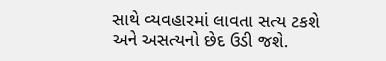સાથે વ્યવહારમાં લાવતા સત્ય ટકશે અને અસત્યનો છેદ ઉડી જશે.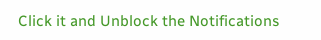Click it and Unblock the Notifications